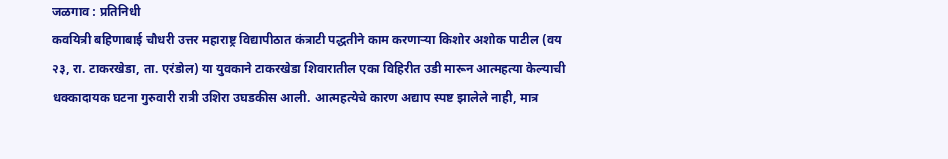जळगाव : प्रतिनिधी
कवयित्री बहिणाबाई चौधरी उत्तर महाराष्ट्र विद्यापीठात कंत्राटी पद्धतीने काम करणाऱ्या किशोर अशोक पाटील (वय २३, रा. टाकरखेडा, ता. एरंडोल) या युवकाने टाकरखेडा शिवारातील एका विहिरीत उडी मारून आत्महत्या केल्याची धक्कादायक घटना गुरुवारी रात्री उशिरा उघडकीस आली. आत्महत्येचे कारण अद्याप स्पष्ट झालेले नाही, मात्र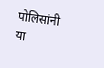पोलिसांनी या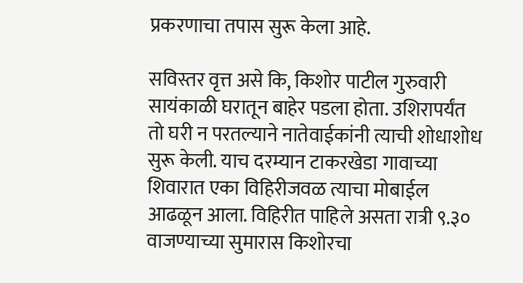प्रकरणाचा तपास सुरू केला आहे.

सविस्तर वृत्त असे कि, किशोर पाटील गुरुवारी सायंकाळी घरातून बाहेर पडला होता. उशिरापर्यंत तो घरी न परतल्याने नातेवाईकांनी त्याची शोधाशोध सुरू केली. याच दरम्यान टाकरखेडा गावाच्या शिवारात एका विहिरीजवळ त्याचा मोबाईल आढळून आला. विहिरीत पाहिले असता रात्री ९.३० वाजण्याच्या सुमारास किशोरचा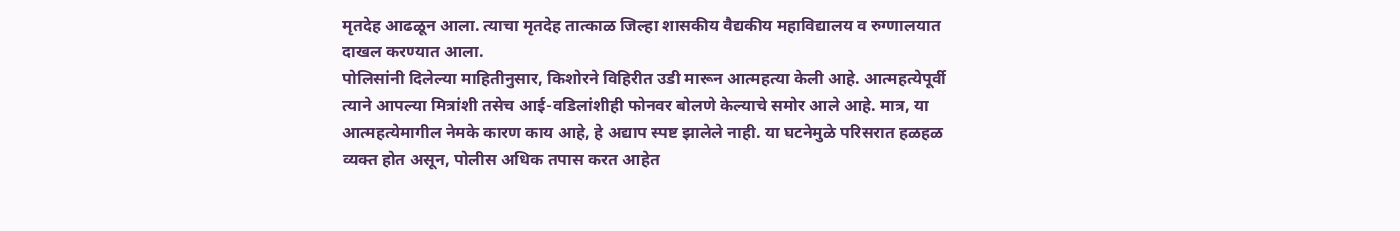मृतदेह आढळून आला. त्याचा मृतदेह तात्काळ जिल्हा शासकीय वैद्यकीय महाविद्यालय व रुग्णालयात दाखल करण्यात आला.
पोलिसांनी दिलेल्या माहितीनुसार, किशोरने विहिरीत उडी मारून आत्महत्या केली आहे. आत्महत्येपूर्वी त्याने आपल्या मित्रांशी तसेच आई-वडिलांशीही फोनवर बोलणे केल्याचे समोर आले आहे. मात्र, या आत्महत्येमागील नेमके कारण काय आहे, हे अद्याप स्पष्ट झालेले नाही. या घटनेमुळे परिसरात हळहळ व्यक्त होत असून, पोलीस अधिक तपास करत आहेत